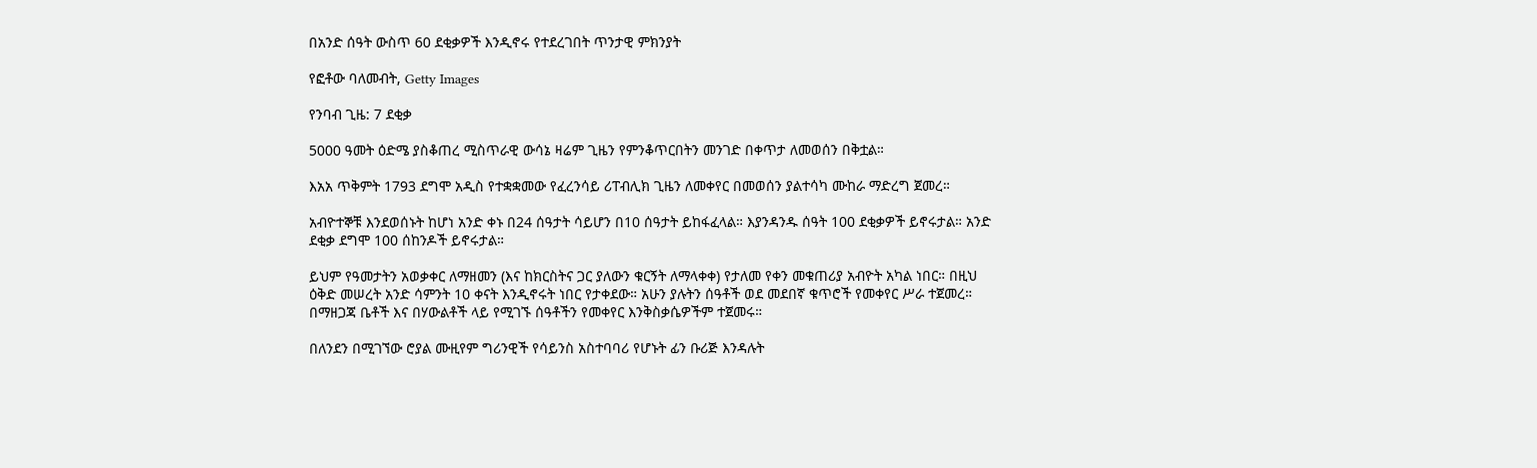በአንድ ሰዓት ውስጥ 60 ደቂቃዎች እንዲኖሩ የተደረገበት ጥንታዊ ምክንያት

የፎቶው ባለመብት, Getty Images

የንባብ ጊዜ: 7 ደቂቃ

5000 ዓመት ዕድሜ ያስቆጠረ ሚስጥራዊ ውሳኔ ዛሬም ጊዜን የምንቆጥርበትን መንገድ በቀጥታ ለመወሰን በቅቷል።

እአአ ጥቅምት 1793 ደግሞ አዲስ የተቋቋመው የፈረንሳይ ሪፐብሊክ ጊዜን ለመቀየር በመወሰን ያልተሳካ ሙከራ ማድረግ ጀመረ።

አብዮተኞቹ እንደወሰኑት ከሆነ አንድ ቀኑ በ24 ሰዓታት ሳይሆን በ10 ሰዓታት ይከፋፈላል። እያንዳንዱ ሰዓት 100 ደቂቃዎች ይኖሩታል። አንድ ደቂቃ ደግሞ 100 ሰከንዶች ይኖሩታል።

ይህም የዓመታትን አወቃቀር ለማዘመን (እና ከክርስትና ጋር ያለውን ቁርኝት ለማላቀቀ) የታለመ የቀን መቁጠሪያ አብዮት አካል ነበር። በዚህ ዕቅድ መሠረት አንድ ሳምንት 10 ቀናት እንዲኖሩት ነበር የታቀደው። አሁን ያሉትን ሰዓቶች ወደ መደበኛ ቁጥሮች የመቀየር ሥራ ተጀመረ። በማዘጋጃ ቤቶች እና በሃውልቶች ላይ የሚገኙ ሰዓቶችን የመቀየር እንቅስቃሴዎችም ተጀመሩ።

በለንደን በሚገኘው ሮያል ሙዚየም ግሪንዊች የሳይንስ አስተባባሪ የሆኑት ፊን ቡሪጅ እንዳሉት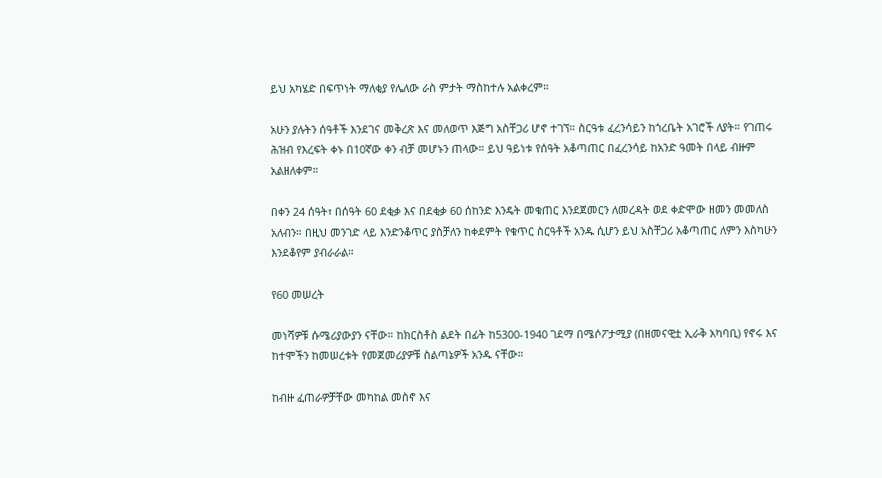ይህ አካሄድ በፍጥነት ማለቂያ የሌለው ራስ ምታት ማስከተሉ አልቀረም።

አሁን ያሉትን ሰዓቶች እንደገና መቅረጽ እና መለወጥ እጅግ አስቸጋሪ ሆኖ ተገኘ። ስርዓቱ ፈረንሳይን ከጎረቤት አገሮች ለያት። የገጠሩ ሕዝብ የእረፍት ቀኑ በ10ኛው ቀን ብቻ መሆኑን ጠላው። ይህ ዓይነቱ የሰዓት አቆጣጠር በፈረንሳይ ከአንድ ዓመት በላይ ብዙም አልዘለቀም።

በቀን 24 ሰዓት፣ በሰዓት 60 ደቂቃ እና በደቂቃ 60 ሰከንድ እንዴት መቁጠር እንደጀመርን ለመረዳት ወደ ቀድሞው ዘመን መመለስ አለብን። በዚህ መንገድ ላይ እንድንቆጥር ያስቻለን ከቀደምት የቁጥር ስርዓቶች አንዱ ሲሆን ይህ አስቸጋሪ አቆጣጠር ለምን እስካሁን እንደቆየም ያብራራል።

የ60 መሠረት

መነሻዎቹ ሱሜሪያውያን ናቸው። ከክርስቶስ ልደት በፊት ከ5300-1940 ገደማ በሜሶፖታሚያ (በዘመናዊቷ ኢራቅ አካባቢ) የኖሩ እና ከተሞችን ከመሠረቱት የመጀመሪያዎቹ ስልጣኔዎች አንዱ ናቸው።

ከብዙ ፈጠራዎቻቸው መካከል መስኖ እና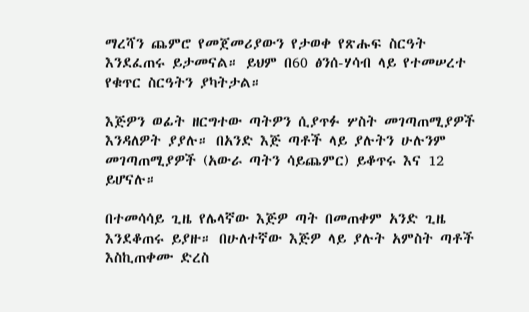ማረሻን ጨምሮ የመጀመሪያውን የታወቀ የጽሑፍ ስርዓት እንደፈጠሩ ይታመናል። ይህም በ60 ፅንሰ-ሃሳብ ላይ የተመሠረተ የቁጥር ስርዓትን ያካትታል።

እጅዎን ወፊት ዘርግተው ጣትዎን ሲያጥፉ ሦስት መገጣጠሚያዎች እንዳለዎት ያያሉ። በአንድ እጅ ጣቶች ላይ ያሉትን ሁሉንም መገጣጠሚያዎች (አውራ ጣትን ሳይጨምር) ይቆጥሩ እና 12 ይሆናሉ።

በተመሳሳይ ጊዜ የሌላኛው እጅዎ ጣት በመጠቀም አንድ ጊዜ እንደቆጠሩ ይያዙ። በሁለተኛው እጅዎ ላይ ያሉት አምስት ጣቶች እስኪጠቀሙ ድረስ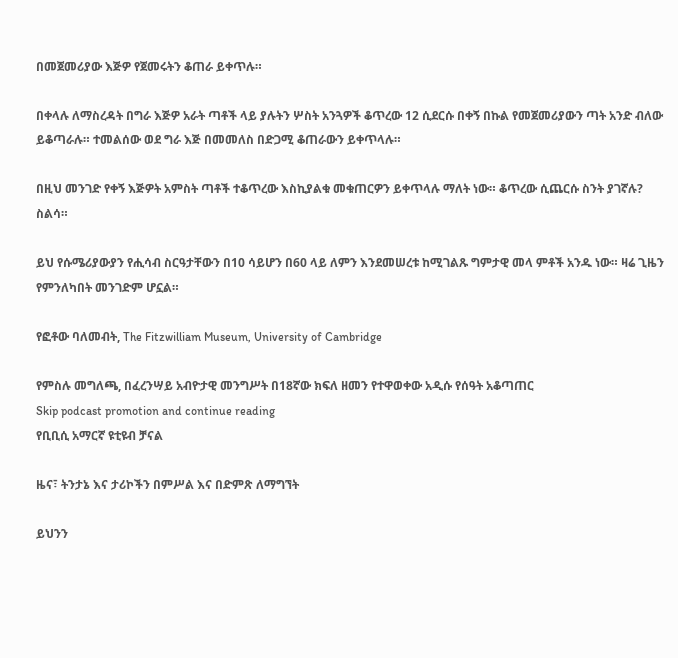በመጀመሪያው እጅዎ የጀመሩትን ቆጠራ ይቀጥሉ።

በቀላሉ ለማስረዳት በግራ እጅዎ አራት ጣቶች ላይ ያሉትን ሦስት አንጓዎች ቆጥረው 12 ሲደርሱ በቀኝ በኩል የመጀመሪያውን ጣት አንድ ብለው ይቆጣራሉ። ተመልሰው ወደ ግራ እጅ በመመለስ በድጋሚ ቆጠራውን ይቀጥላሉ።

በዚህ መንገድ የቀኝ እጅዎት አምስት ጣቶች ተቆጥረው እስኪያልቁ መቁጠርዎን ይቀጥላሉ ማለት ነው። ቆጥረው ሲጨርሱ ስንት ያገኛሉ? ስልሳ።

ይህ የሱሜሪያውያን የሒሳብ ስርዓታቸውን በ10 ሳይሆን በ60 ላይ ለምን እንደመሠረቱ ከሚገልጹ ግምታዊ መላ ምቶች አንዱ ነው። ዛሬ ጊዜን የምንለካበት መንገድም ሆኗል።

የፎቶው ባለመብት, The Fitzwilliam Museum, University of Cambridge

የምስሉ መግለጫ, በፈረንሣይ አብዮታዊ መንግሥት በ18ኛው ክፍለ ዘመን የተዋወቀው አዲሱ የሰዓት አቆጣጠር
Skip podcast promotion and continue reading
የቢቢሲ አማርኛ ዩቲዩብ ቻናል

ዜና፣ ትንታኔ እና ታሪኮችን በምሥል እና በድምጽ ለማግኘት

ይህንን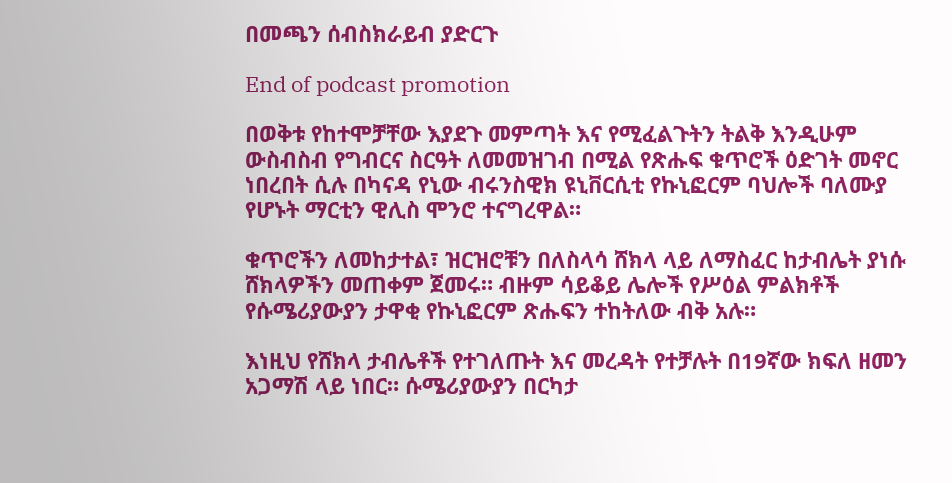በመጫን ሰብስክራይብ ያድርጉ

End of podcast promotion

በወቅቱ የከተሞቻቸው እያደጉ መምጣት እና የሚፈልጉትን ትልቅ እንዲሁም ውስብስብ የግብርና ስርዓት ለመመዝገብ በሚል የጽሑፍ ቁጥሮች ዕድገት መኖር ነበረበት ሲሉ በካናዳ የኒው ብሩንስዊክ ዩኒቨርሲቲ የኩኒፎርም ባህሎች ባለሙያ የሆኑት ማርቲን ዊሊስ ሞንሮ ተናግረዋል።

ቁጥሮችን ለመከታተል፣ ዝርዝሮቹን በለስላሳ ሸክላ ላይ ለማስፈር ከታብሌት ያነሱ ሸክላዎችን መጠቀም ጀመሩ። ብዙም ሳይቆይ ሌሎች የሥዕል ምልክቶች የሱሜሪያውያን ታዋቂ የኩኒፎርም ጽሑፍን ተከትለው ብቅ አሉ።

እነዚህ የሸክላ ታብሌቶች የተገለጡት እና መረዳት የተቻሉት በ19ኛው ክፍለ ዘመን አጋማሽ ላይ ነበር። ሱሜሪያውያን በርካታ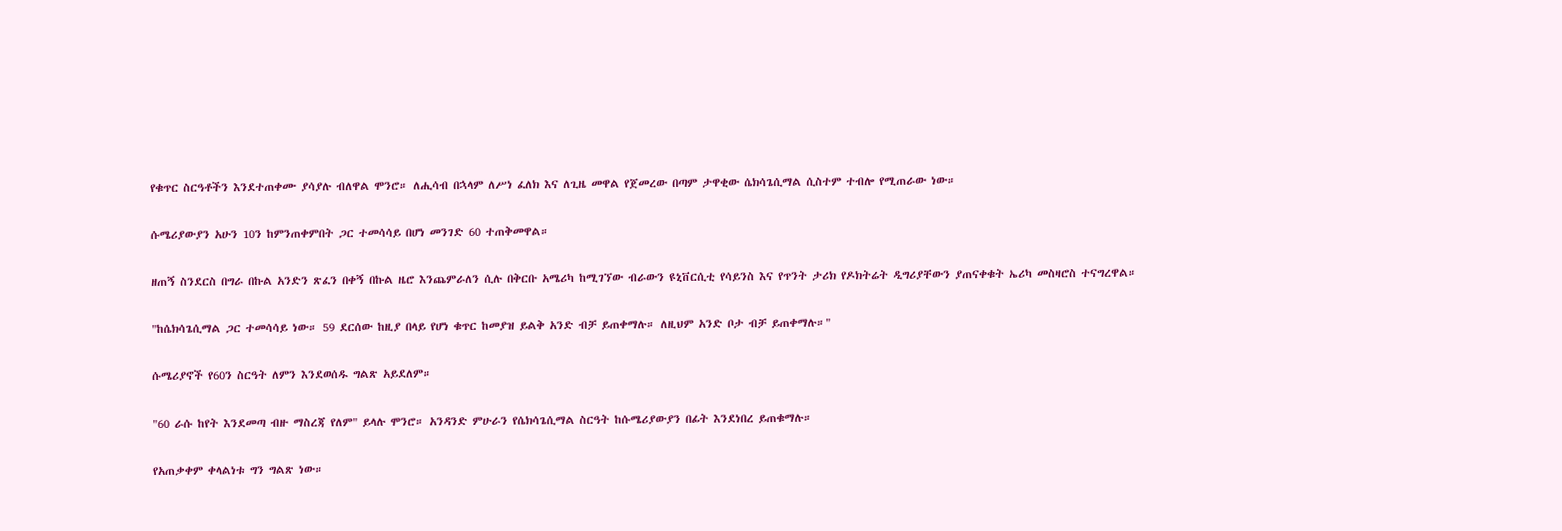የቁጥር ስርዓቶችን እንደተጠቀሙ ያሳያሉ ብለዋል ሞንሮ። ለሒሳብ በኋላም ለሥነ ፈለክ እና ለጊዜ መዋል የጀመረው በጣም ታዋቂው ሴክሳጌሲማል ሲስተም ተብሎ የሚጠራው ነው።

ሱሜሪያውያን አሁን 10ን ከምንጠቀምበት ጋር ተመሳሳይ በሆነ መንገድ 60 ተጠቅመዋል።

ዘጠኝ ስንደርስ በግራ በኩል አንድን ጽፈን በቀኝ በኩል ዜሮ እንጨምራለን ሲሉ በቅርቡ አሜሪካ ከሚገኘው ብራውን ዩኒቨርሲቲ የሳይንስ እና የጥንት ታሪክ የዶክትሬት ዲግሪያቸውን ያጠናቀቁት ኤሪካ መስዛሮስ ተናግረዋል።

"ከሴክሳጌሲማል ጋር ተመሳሳይ ነው። 59 ደርሰው ከዚያ በላይ የሆነ ቁጥር ከመያዝ ይልቅ አንድ ብቻ ይጠቀማሉ። ለዚህም አንድ ቦታ ብቻ ይጠቀማሉ።"

ሱሜሪያኖች የ60ን ስርዓት ለምን እንደወሰዱ ግልጽ አይደለም።

"60 ራሱ ከየት እንደመጣ ብዙ ማስረጃ የለም" ይላሉ ሞንሮ። አንዳንድ ምሁራን የሴክሳጌሲማል ስርዓት ከሱሜሪያውያን በፊት እንደነበረ ይጠቁማሉ።

የአጠቃቀም ቀላልነቱ ግን ግልጽ ነው።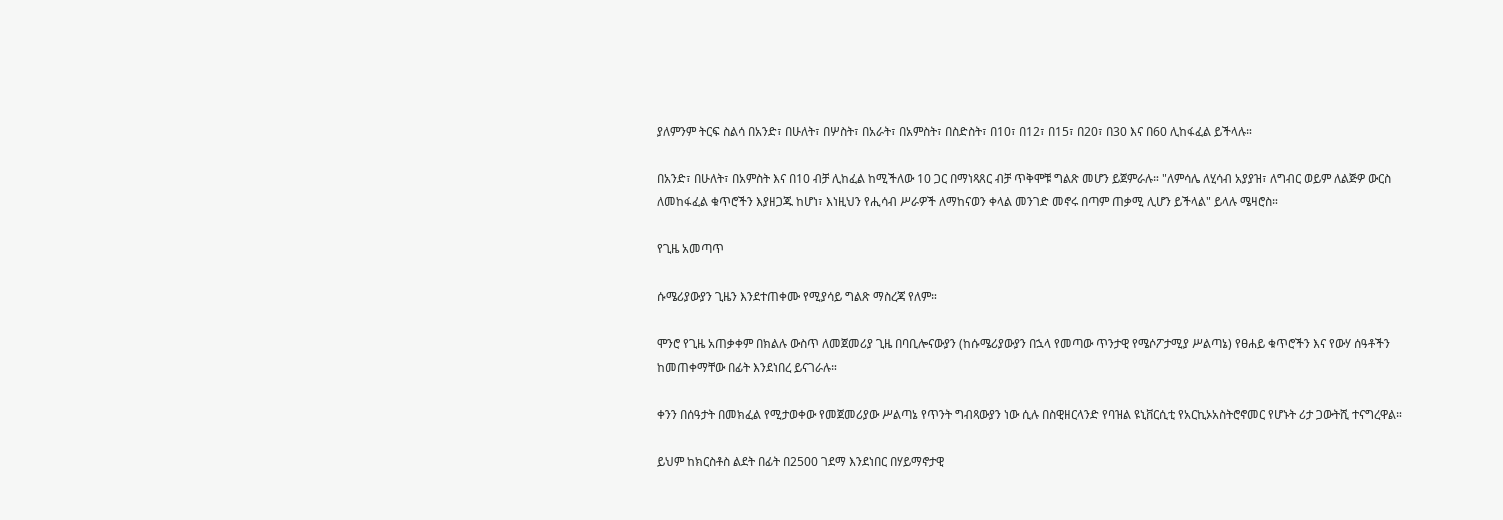ያለምንም ትርፍ ስልሳ በአንድ፣ በሁለት፣ በሦስት፣ በአራት፣ በአምስት፣ በስድስት፣ በ10፣ በ12፣ በ15፣ በ20፣ በ30 እና በ60 ሊከፋፈል ይችላሉ።

በአንድ፣ በሁለት፣ በአምስት እና በ10 ብቻ ሊከፈል ከሚችለው 10 ጋር በማነጻጸር ብቻ ጥቅሞቹ ግልጽ መሆን ይጀምራሉ። "ለምሳሌ ለሂሳብ አያያዝ፣ ለግብር ወይም ለልጅዎ ውርስ ለመከፋፈል ቁጥሮችን እያዘጋጁ ከሆነ፣ እነዚህን የሒሳብ ሥራዎች ለማከናወን ቀላል መንገድ መኖሩ በጣም ጠቃሚ ሊሆን ይችላል" ይላሉ ሜዛሮስ።

የጊዜ አመጣጥ

ሱሜሪያውያን ጊዜን እንደተጠቀሙ የሚያሳይ ግልጽ ማስረጃ የለም።

ሞንሮ የጊዜ አጠቃቀም በክልሉ ውስጥ ለመጀመሪያ ጊዜ በባቢሎናውያን (ከሱሜሪያውያን በኋላ የመጣው ጥንታዊ የሜሶፖታሚያ ሥልጣኔ) የፀሐይ ቁጥሮችን እና የውሃ ሰዓቶችን ከመጠቀማቸው በፊት እንደነበረ ይናገራሉ።

ቀንን በሰዓታት በመክፈል የሚታወቀው የመጀመሪያው ሥልጣኔ የጥንት ግብጻውያን ነው ሲሉ በስዊዘርላንድ የባዝል ዩኒቨርሲቲ የአርኪኦአስትሮኖመር የሆኑት ሪታ ጋውትሺ ተናግረዋል።

ይህም ከክርስቶስ ልደት በፊት በ2500 ገደማ እንደነበር በሃይማኖታዊ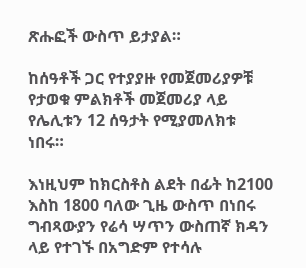ጽሑፎች ውስጥ ይታያል።

ከሰዓቶች ጋር የተያያዙ የመጀመሪያዎቹ የታወቁ ምልክቶች መጀመሪያ ላይ የሌሊቱን 12 ሰዓታት የሚያመለክቱ ነበሩ።

እነዚህም ከክርስቶስ ልደት በፊት ከ2100 እስከ 1800 ባለው ጊዜ ውስጥ በነበሩ ግብጻውያን የሬሳ ሣጥን ውስጠኛ ክዳን ላይ የተገኙ በአግድም የተሳሉ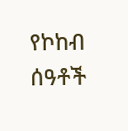የኮከብ ሰዓቶች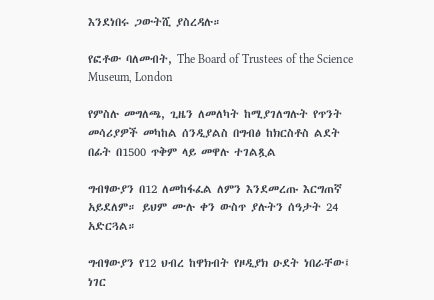እንደነበሩ ጋውትሺ ያስረዳሉ።

የፎቶው ባለመብት, The Board of Trustees of the Science Museum, London

የምስሉ መግለጫ, ጊዜን ለመለካት ከሚያገለግሉት የጥንት መሳሪያዎች መካከል ሰንዲያልስ በግብፅ ከክርስቶስ ልደት በፊት በ1500 ጥቅም ላይ መዋሉ ተገልጿል

ግብፃውያን በ12 ለመከፋፈል ለምን እንደመረጡ እርግጠኛ አይደለም። ይህም ሙሉ ቀን ውስጥ ያሉትን ሰዓታት 24 አድርጓል።

ግብፃውያን የ12 ህብረ ከዋክብት የዞዲያክ ዑደት ነበራቸው፤ ነገር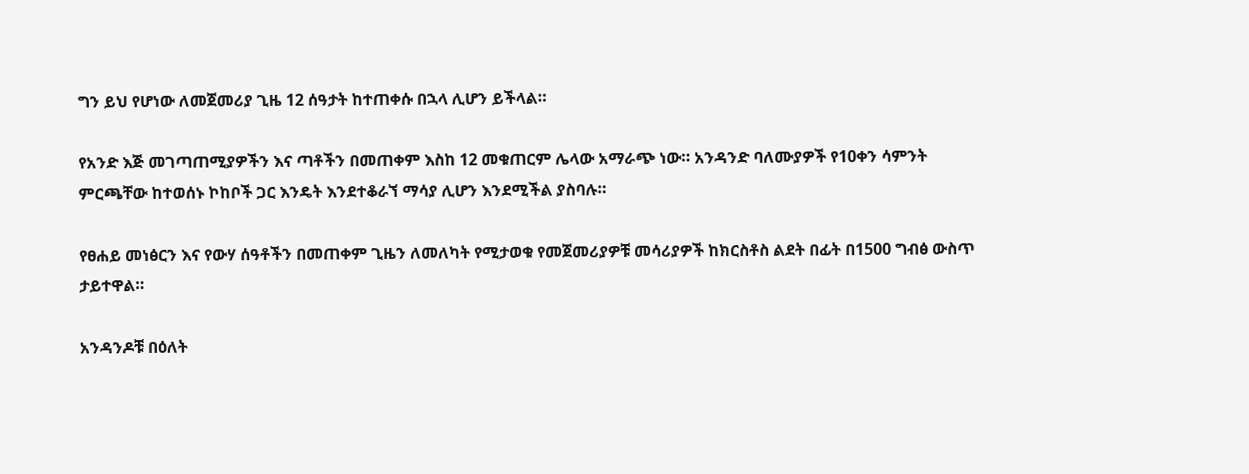ግን ይህ የሆነው ለመጀመሪያ ጊዜ 12 ሰዓታት ከተጠቀሱ በኋላ ሊሆን ይችላል።

የአንድ እጅ መገጣጠሚያዎችን እና ጣቶችን በመጠቀም እስከ 12 መቁጠርም ሌላው አማራጭ ነው። አንዳንድ ባለሙያዎች የ10ቀን ሳምንት ምርጫቸው ከተወሰኑ ኮከቦች ጋር እንዴት እንደተቆራኘ ማሳያ ሊሆን እንደሚችል ያስባሉ።

የፀሐይ መነፅርን እና የውሃ ሰዓቶችን በመጠቀም ጊዜን ለመለካት የሚታወቁ የመጀመሪያዎቹ መሳሪያዎች ከክርስቶስ ልደት በፊት በ1500 ግብፅ ውስጥ ታይተዋል።

አንዳንዶቹ በዕለት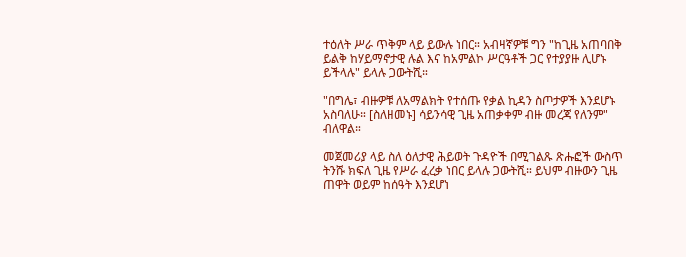ተዕለት ሥራ ጥቅም ላይ ይውሉ ነበር። አብዛኛዎቹ ግን "ከጊዜ አጠባበቅ ይልቅ ከሃይማኖታዊ ሉል እና ከአምልኮ ሥርዓቶች ጋር የተያያዙ ሊሆኑ ይችላሉ" ይላሉ ጋውትሺ።

"በግሌ፣ ብዙዎቹ ለአማልክት የተሰጡ የቃል ኪዳን ስጦታዎች እንደሆኑ አስባለሁ። [ስለዘመኑ] ሳይንሳዊ ጊዜ አጠቃቀም ብዙ መረጃ የለንም" ብለዋል።

መጀመሪያ ላይ ስለ ዕለታዊ ሕይወት ጉዳዮች በሚገልጹ ጽሑፎች ውስጥ ትንሹ ክፍለ ጊዜ የሥራ ፈረቃ ነበር ይላሉ ጋውትሺ። ይህም ብዙውን ጊዜ ጠዋት ወይም ከሰዓት እንደሆነ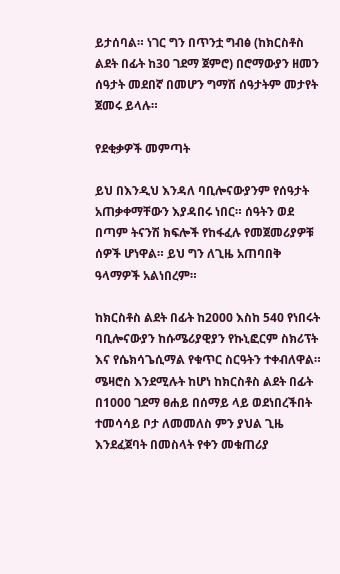ይታሰባል። ነገር ግን በጥንቷ ግብፅ (ከክርስቶስ ልደት በፊት ከ30 ገደማ ጀምሮ) በሮማውያን ዘመን ሰዓታት መደበኛ በመሆን ግማሽ ሰዓታትም መታየት ጀመሩ ይላሉ።

የደቂቃዎች መምጣት

ይህ በእንዲህ እንዳለ ባቢሎናውያንም የሰዓታት አጠቃቀማቸውን እያዳበሩ ነበር። ሰዓትን ወደ በጣም ትናንሽ ክፍሎች የከፋፈሉ የመጀመሪያዎቹ ሰዎች ሆነዋል። ይህ ግን ለጊዜ አጠባበቅ ዓላማዎች አልነበረም።

ከክርስቶስ ልደት በፊት ከ2000 እስከ 540 የነበሩት ባቢሎናውያን ከሱሜሪያዊያን የኩኒፎርም ስክሪፕት እና የሴክሳጌሲማል የቁጥር ስርዓትን ተቀብለዋል። ሜዛሮስ እንደሚሉት ከሆነ ከክርስቶስ ልደት በፊት በ1000 ገደማ ፀሐይ በሰማይ ላይ ወደነበረችበት ተመሳሳይ ቦታ ለመመለስ ምን ያህል ጊዜ እንደፈጀባት በመስላት የቀን መቁጠሪያ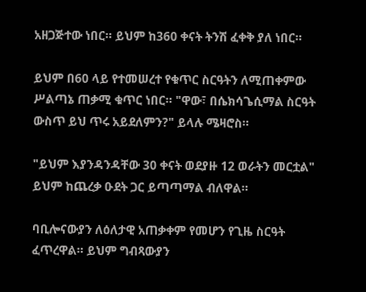አዘጋጅተው ነበር። ይህም ከ360 ቀናት ትንሽ ፈቀቅ ያለ ነበር።

ይህም በ60 ላይ የተመሠረተ የቁጥር ስርዓትን ለሚጠቀምው ሥልጣኔ ጠቃሚ ቁጥር ነበር። "ዋው፣ በሴክሳጌሲማል ስርዓት ውስጥ ይህ ጥሩ አይደለምን?" ይላሉ ሜዛሮስ።

"ይህም እያንዳንዳቸው 30 ቀናት ወደያዙ 12 ወራትን መርቷል" ይህም ከጨረቃ ዑደት ጋር ይጣጣማል ብለዋል።

ባቢሎናውያን ለዕለታዊ አጠቃቀም የመሆን የጊዜ ስርዓት ፈጥረዋል። ይህም ግብጻውያን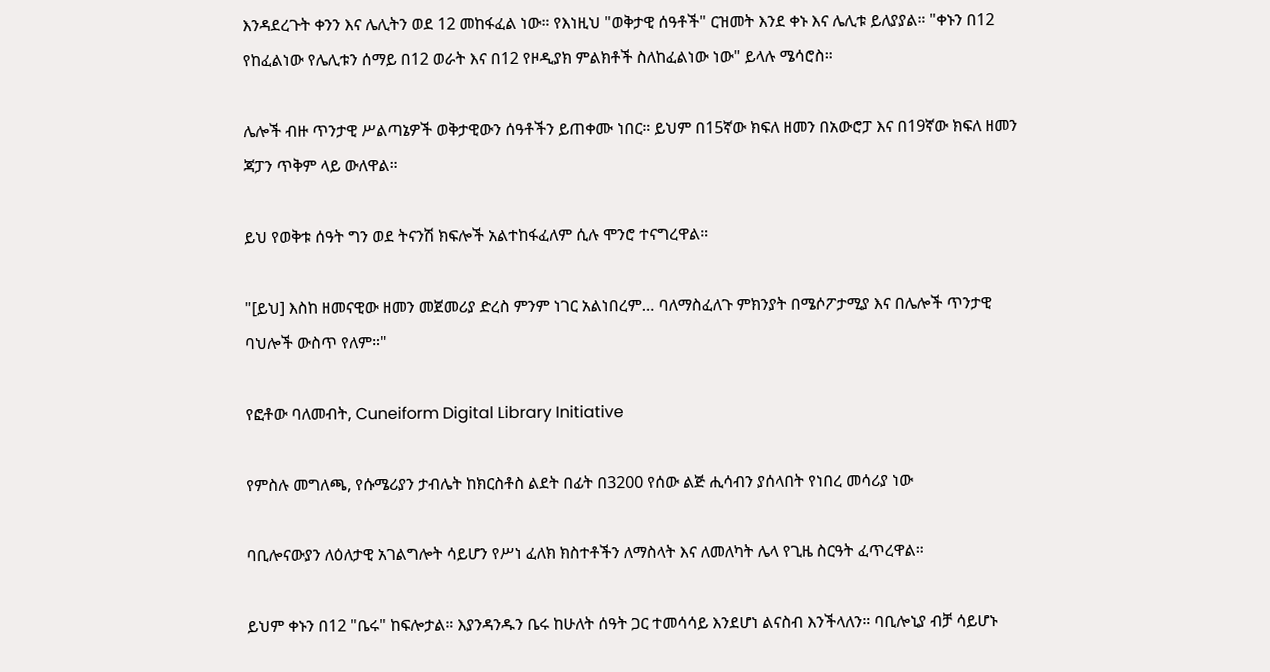እንዳደረጉት ቀንን እና ሌሊትን ወደ 12 መከፋፈል ነው። የእነዚህ "ወቅታዊ ሰዓቶች" ርዝመት እንደ ቀኑ እና ሌሊቱ ይለያያል። "ቀኑን በ12 የከፈልነው የሌሊቱን ሰማይ በ12 ወራት እና በ12 የዞዲያክ ምልክቶች ስለከፈልነው ነው" ይላሉ ሜሳሮስ።

ሌሎች ብዙ ጥንታዊ ሥልጣኔዎች ወቅታዊውን ሰዓቶችን ይጠቀሙ ነበር። ይህም በ15ኛው ክፍለ ዘመን በአውሮፓ እና በ19ኛው ክፍለ ዘመን ጃፓን ጥቅም ላይ ውለዋል።

ይህ የወቅቱ ሰዓት ግን ወደ ትናንሽ ክፍሎች አልተከፋፈለም ሲሉ ሞንሮ ተናግረዋል።

"[ይህ] እስከ ዘመናዊው ዘመን መጀመሪያ ድረስ ምንም ነገር አልነበረም… ባለማስፈለጉ ምክንያት በሜሶፖታሚያ እና በሌሎች ጥንታዊ ባህሎች ውስጥ የለም።"

የፎቶው ባለመብት, Cuneiform Digital Library Initiative

የምስሉ መግለጫ, የሱሜሪያን ታብሌት ከክርስቶስ ልደት በፊት በ3200 የሰው ልጅ ሒሳብን ያሰላበት የነበረ መሳሪያ ነው

ባቢሎናውያን ለዕለታዊ አገልግሎት ሳይሆን የሥነ ፈለክ ክስተቶችን ለማስላት እና ለመለካት ሌላ የጊዜ ስርዓት ፈጥረዋል።

ይህም ቀኑን በ12 "ቤሩ" ከፍሎታል። እያንዳንዱን ቤሩ ከሁለት ሰዓት ጋር ተመሳሳይ እንደሆነ ልናስብ እንችላለን። ባቢሎኒያ ብቻ ሳይሆኑ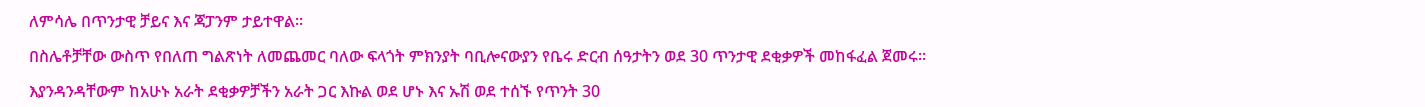ለምሳሌ በጥንታዊ ቻይና እና ጃፓንም ታይተዋል።

በስሌቶቻቸው ውስጥ የበለጠ ግልጽነት ለመጨመር ባለው ፍላጎት ምክንያት ባቢሎናውያን የቤሩ ድርብ ሰዓታትን ወደ 30 ጥንታዊ ደቂቃዎች መከፋፈል ጀመሩ።

እያንዳንዳቸውም ከአሁኑ አራት ደቂቃዎቻችን አራት ጋር እኩል ወደ ሆኑ እና ኡሽ ወደ ተሰኙ የጥንት 30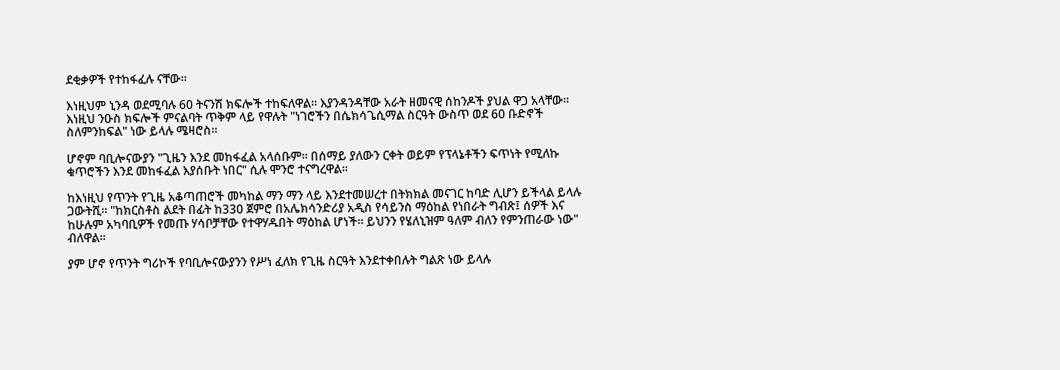ደቂቃዎች የተከፋፈሉ ናቸው።

እነዚህም ኒንዳ ወደሚባሉ 60 ትናንሽ ክፍሎች ተከፍለዋል። እያንዳንዳቸው አራት ዘመናዊ ሰከንዶች ያህል ዋጋ አላቸው። እነዚህ ንዑስ ክፍሎች ምናልባት ጥቅም ላይ የዋሉት "ነገሮችን በሴክሳጌሲማል ስርዓት ውስጥ ወደ 60 ቡድኖች ስለምንከፍል" ነው ይላሉ ሜዛሮስ።

ሆኖም ባቢሎናውያን "ጊዜን እንደ መከፋፈል አላሰቡም። በሰማይ ያለውን ርቀት ወይም የፕላኔቶችን ፍጥነት የሚለኩ ቁጥሮችን እንደ መከፋፈል እያሰቡት ነበር" ሲሉ ሞንሮ ተናግረዋል።

ከእነዚህ የጥንት የጊዜ አቆጣጠሮች መካከል ማን ማን ላይ እንደተመሠረተ በትክክል መናገር ከባድ ሊሆን ይችላል ይላሉ ጋውትሺ። "ከክርስቶስ ልደት በፊት ከ330 ጀምሮ በአሌክሳንድሪያ አዲስ የሳይንስ ማዕከል የነበራት ግብጽ፤ ሰዎች እና ከሁሉም አካባቢዎች የመጡ ሃሳቦቻቸው የተዋሃዱበት ማዕከል ሆነች። ይህንን የሄለኒዝም ዓለም ብለን የምንጠራው ነው" ብለዋል።

ያም ሆኖ የጥንት ግሪኮች የባቢሎናውያንን የሥነ ፈለክ የጊዜ ስርዓት እንደተቀበሉት ግልጽ ነው ይላሉ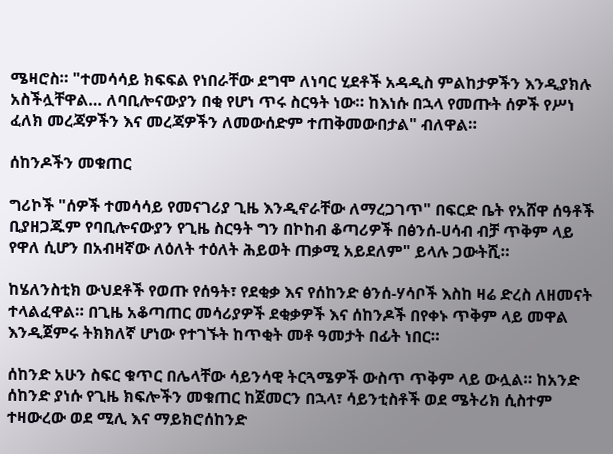ሜዛሮስ። "ተመሳሳይ ክፍፍል የነበራቸው ደግሞ ለነባር ሂደቶች አዳዲስ ምልከታዎችን እንዲያክሉ አስችሏቸዋል… ለባቢሎናውያን በቂ የሆነ ጥሩ ስርዓት ነው። ከእነሱ በኋላ የመጡት ሰዎች የሥነ ፈለክ መረጃዎችን እና መረጃዎችን ለመውሰድም ተጠቅመውበታል" ብለዋል።

ሰከንዶችን መቁጠር

ግሪኮች "ሰዎች ተመሳሳይ የመናገሪያ ጊዜ እንዲኖራቸው ለማረጋገጥ" በፍርድ ቤት የአሸዋ ሰዓቶች ቢያዘጋጁም የባቢሎናውያን የጊዜ ስርዓት ግን በኮከብ ቆጣሪዎች በፅንሰ-ሀሳብ ብቻ ጥቅም ላይ የዋለ ሲሆን በአብዛኛው ለዕለት ተዕለት ሕይወት ጠቃሚ አይደለም" ይላሉ ጋውትሺ።

ከሄለንስቲክ ውህደቶች የወጡ የሰዓት፣ የደቂቃ እና የሰከንድ ፅንሰ-ሃሳቦች እስከ ዛሬ ድረስ ለዘመናት ተላልፈዋል። በጊዜ አቆጣጠር መሳሪያዎች ደቂቃዎች እና ሰከንዶች በየቀኑ ጥቅም ላይ መዋል እንዲጀምሩ ትክክለኛ ሆነው የተገኙት ከጥቂት መቶ ዓመታት በፊት ነበር።

ሰከንድ አሁን ስፍር ቁጥር በሌላቸው ሳይንሳዊ ትርጓሜዎች ውስጥ ጥቅም ላይ ውሏል። ከአንድ ሰከንድ ያነሱ የጊዜ ክፍሎችን መቁጠር ከጀመርን በኋላ፣ ሳይንቲስቶች ወደ ሜትሪክ ሲስተም ተዛውረው ወደ ሚሊ እና ማይክሮሰከንድ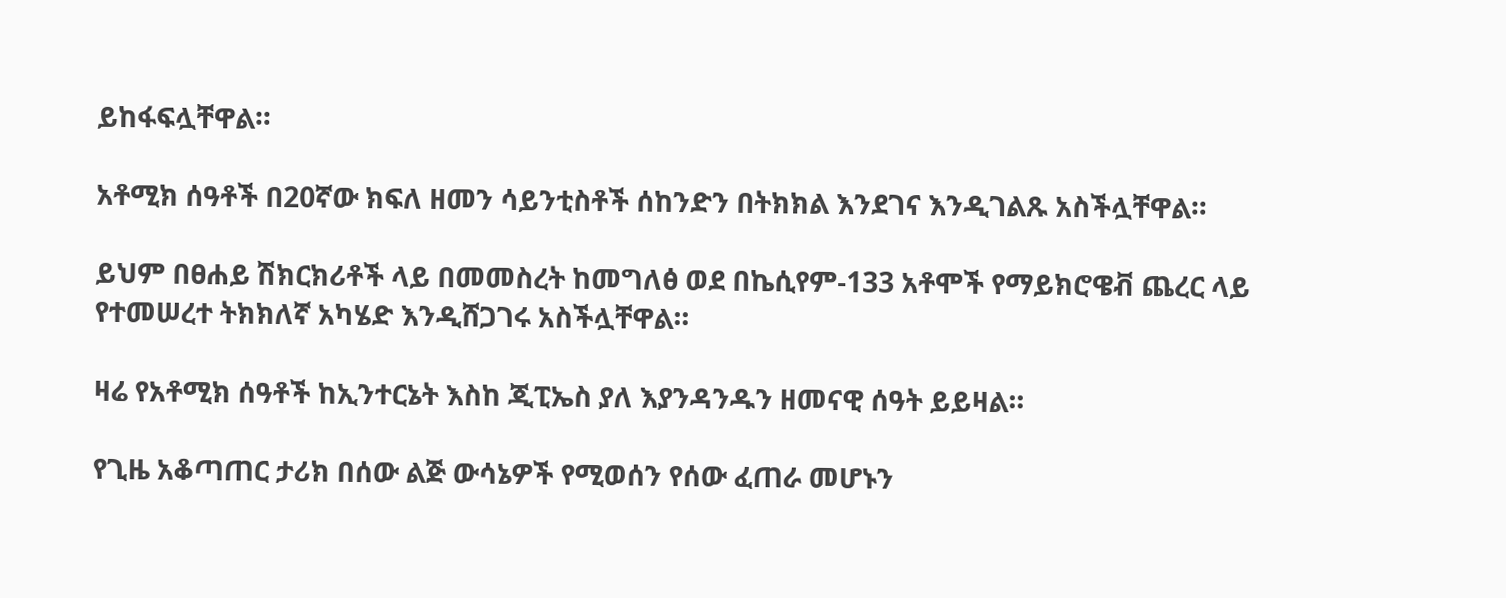ይከፋፍሏቸዋል።

አቶሚክ ሰዓቶች በ20ኛው ክፍለ ዘመን ሳይንቲስቶች ሰከንድን በትክክል እንደገና እንዲገልጹ አስችሏቸዋል።

ይህም በፀሐይ ሽክርክሪቶች ላይ በመመስረት ከመግለፅ ወደ በኬሲየም-133 አቶሞች የማይክሮዌቭ ጨረር ላይ የተመሠረተ ትክክለኛ አካሄድ እንዲሸጋገሩ አስችሏቸዋል።

ዛሬ የአቶሚክ ሰዓቶች ከኢንተርኔት እስከ ጂፒኤስ ያለ እያንዳንዱን ዘመናዊ ሰዓት ይይዛል።

የጊዜ አቆጣጠር ታሪክ በሰው ልጅ ውሳኔዎች የሚወሰን የሰው ፈጠራ መሆኑን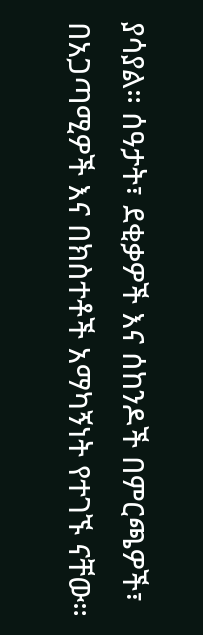ያሳያል። ሰዓታት፣ ደቂቃዎች እና ሰከንዶች በምርጫዎች፣ በአጋጣሚዎች እና በክስተቶች አማካኝነት የተገኙ ናቸው።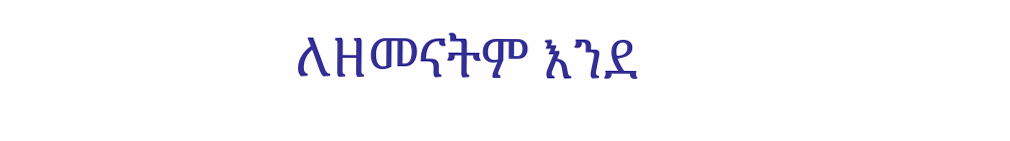ለዘመናትም እንደ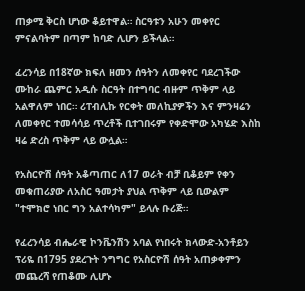ጠቃሚ ቅርስ ሆነው ቆይተዋል። ስርዓቱን አሁን መቀየር ምናልባትም በጣም ከባድ ሊሆን ይችላል።

ፈረንሳይ በ18ኛው ክፍለ ዘመን ሰዓትን ለመቀየር ባደረገችው ሙከራ ጨምር አዲሱ ስርዓት በተግባር ብዙም ጥቅም ላይ አልዋለም ነበር። ሪፐብሊኩ የርቀት መለኪያዎችን እና ምንዛሬን ለመቀየር ተመሳሳይ ጥረቶች ቢተገበሩም የቀድሞው አካሄድ እስከ ዛሬ ድረስ ጥቅም ላይ ውሏል።

የአስርዮሽ ሰዓት አቆጣጠር ለ17 ወራት ብቻ ቢቆይም የቀን መቁጠሪያው ለአስር ዓመታት ያህል ጥቅም ላይ ቢውልም "ተሞክሮ ነበር ግን አልተሳካም" ይላሉ ቡሪጅ።

የፈረንሳይ ብሔራዊ ኮንቬንሽን አባል የነበሩት ክላውድ-አንቶይን ፕሪዬ በ1795 ያደረጉት ንግግር የአስርዮሽ ሰዓት አጠቃቀምን መጨረሻ የጠቆሙ ሊሆኑ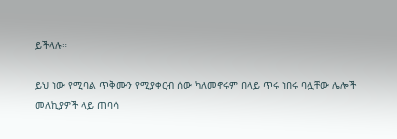ይችላሉ።

ይህ ነው የሚባል ጥቅሙን የሚያቀርብ ሰው ካለመኖሩም በላይ ጥሩ ነበሩ ባሏቸው ሌሎች መለኪያዎች ላይ ጠባሳ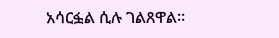አሳርፏል ሲሉ ገልጸዋል።